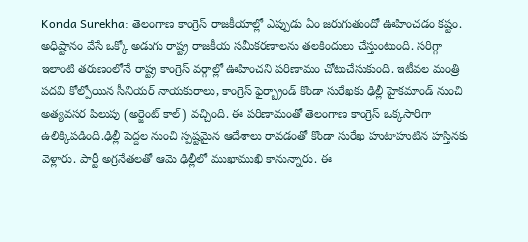Konda Surekha: తెలంగాణ కాంగ్రెస్ రాజకీయాల్లో ఎప్పుడు ఏం జరుగుతుందో ఊహించడం కష్టం. అధిష్టానం వేసే ఒక్కో అడుగు రాష్ట్ర రాజకీయ సమీకరణాలను తలకిందులు చేస్తుంటుంది. సరిగ్గా ఇలాంటి తరుణంలోనే రాష్ట్ర కాంగ్రెస్ వర్గాల్లో ఊహించని పరిణామం చోటుచేసుకుంది. ఇటీవల మంత్రి పదవి కోల్పోయిన సీనియర్ నాయకురాలు, కాంగ్రెస్ ఫైర్బ్రాండ్ కొండా సురేఖకు ఢిల్లీ హైకమాండ్ నుంచి అత్యవసర పిలుపు (అర్జెంట్ కాల్) వచ్చింది. ఈ పరిణామంతో తెలంగాణ కాంగ్రెస్ ఒక్కసారిగా ఉలిక్కిపడింది.ఢిల్లీ పెద్దల నుంచి స్పష్టమైన ఆదేశాలు రావడంతో కొండా సురేఖ హుటాహుటిన హస్తినకు వెళ్లారు. పార్టీ అగ్రనేతలతో ఆమె ఢిల్లీలో ముఖాముఖి కానున్నారు. ఈ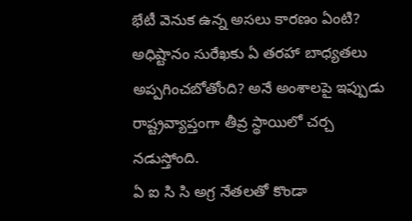భేటీ వెనుక ఉన్న అసలు కారణం ఏంటి? అధిష్టానం సురేఖకు ఏ తరహా బాధ్యతలు అప్పగించబోతోంది? అనే అంశాలపై ఇప్పుడు రాష్ట్రవ్యాప్తంగా తీవ్ర స్థాయిలో చర్చ నడుస్తోంది.
ఏ ఐ సి సి అగ్ర నేతలతో కొండా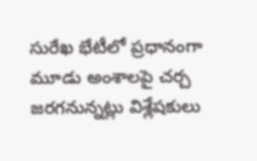సురేఖ భేటీలో ప్రధానంగా మూడు అంశాలపై చర్చ జరగనున్నట్లు విశ్లేషకులు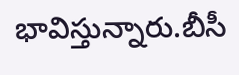భావిస్తున్నారు.బీసీ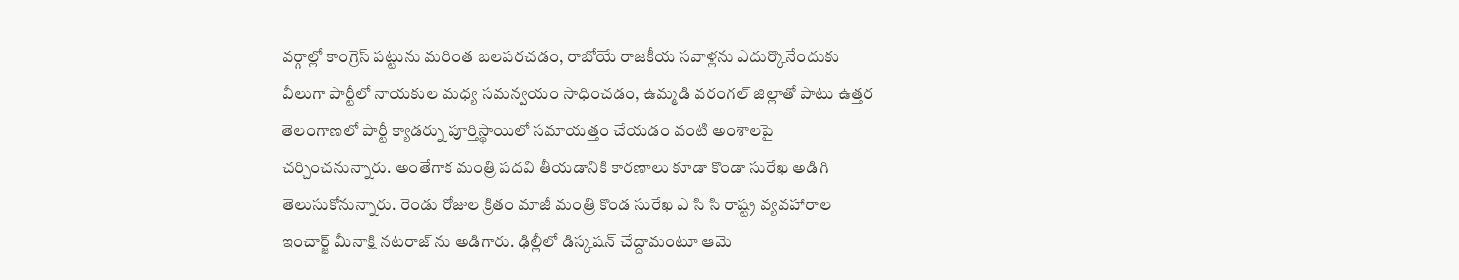వర్గాల్లో కాంగ్రెస్ పట్టును మరింత బలపరచడం, రాబోయే రాజకీయ సవాళ్లను ఎదుర్కొనేందుకు వీలుగా పార్టీలో నాయకుల మధ్య సమన్వయం సాధించడం, ఉమ్మడి వరంగల్ జిల్లాతో పాటు ఉత్తర తెలంగాణలో పార్టీ క్యాడర్ను పూర్తిస్థాయిలో సమాయత్తం చేయడం వంటి అంశాలపై చర్చించనున్నారు. అంతేగాక మంత్రి పదవి తీయడానికి కారణాలు కూడా కొండా సురేఖ అడిగి తెలుసుకోనున్నారు. రెండు రోజుల క్రితం మాజీ మంత్రి కొండ సురేఖ ఎ సి సి రాష్ట్ర వ్యవహారాల ఇంచార్జ్ మీనాక్షి నటరాజ్ ను అడిగారు. ఢిల్లీలో డిస్కషన్ చేద్దామంటూ ఆమె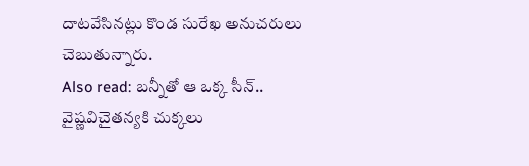దాటవేసినట్లు కొండ సురేఖ అనుచరులు చెబుతున్నారు.
Also read: బన్నీతో ఆ ఒక్క సీన్.. వైష్ణవిచైతన్యకి చుక్కలు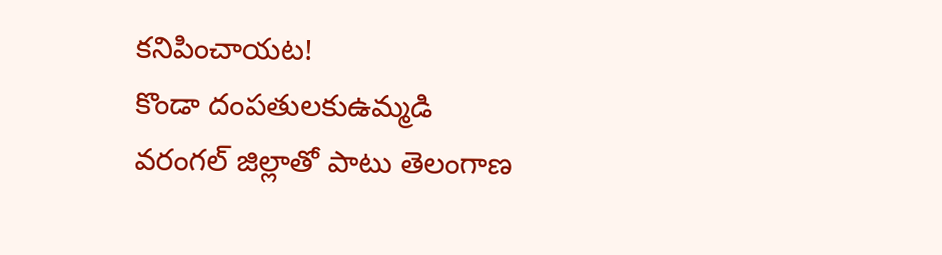కనిపించాయట!
కొండా దంపతులకుఉమ్మడి వరంగల్ జిల్లాతో పాటు తెలంగాణ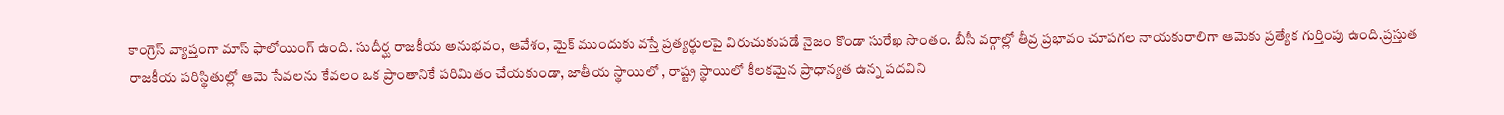కాంగ్రెస్ వ్యాప్తంగా మాస్ ఫాలోయింగ్ ఉంది. సుదీర్ఘ రాజకీయ అనుభవం, ఆవేశం, మైక్ ముందుకు వస్తే ప్రత్యర్థులపై విరుచుకుపడే నైజం కొండా సురేఖ సొంతం. బీసీ వర్గాల్లో తీవ్ర ప్రభావం చూపగల నాయకురాలిగా ఆమెకు ప్రత్యేక గుర్తింపు ఉంది.ప్రస్తుత రాజకీయ పరిస్థితుల్లో ఆమె సేవలను కేవలం ఒక ప్రాంతానికే పరిమితం చేయకుండా, జాతీయ స్థాయిలో , రాష్ట్ర స్థాయిలో కీలకమైన ప్రాధాన్యత ఉన్న పదవిని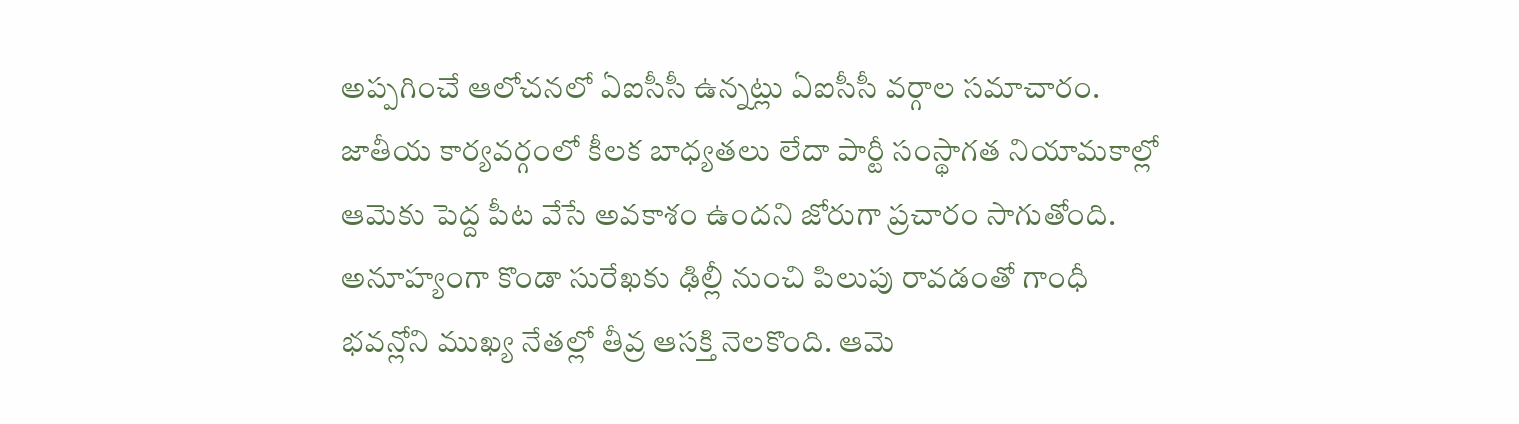అప్పగించే ఆలోచనలో ఏఐసీసీ ఉన్నట్లు ఏఐసీసీ వర్గాల సమాచారం. జాతీయ కార్యవర్గంలో కీలక బాధ్యతలు లేదా పార్టీ సంస్థాగత నియామకాల్లో ఆమెకు పెద్ద పీట వేసే అవకాశం ఉందని జోరుగా ప్రచారం సాగుతోంది.
అనూహ్యంగా కొండా సురేఖకు ఢిల్లీ నుంచి పిలుపు రావడంతో గాంధీ భవన్లోని ముఖ్య నేతల్లో తీవ్ర ఆసక్తి నెలకొంది. ఆమె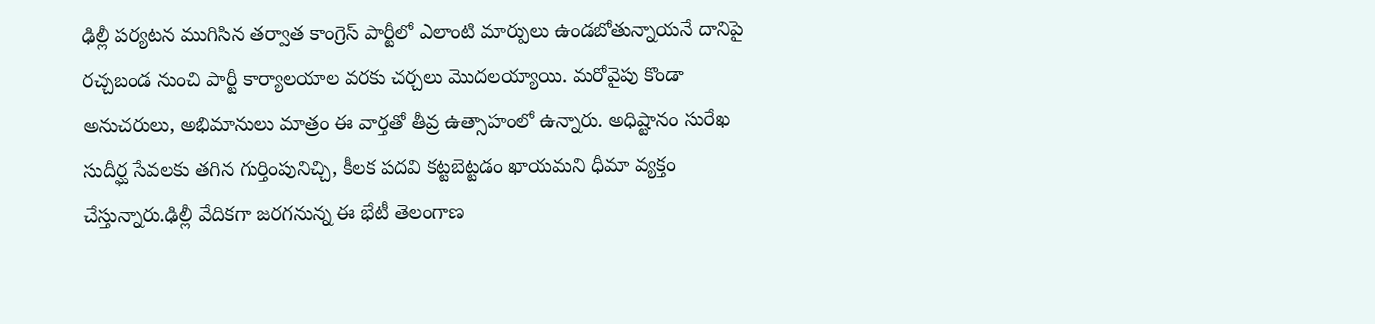ఢిల్లీ పర్యటన ముగిసిన తర్వాత కాంగ్రెస్ పార్టీలో ఎలాంటి మార్పులు ఉండబోతున్నాయనే దానిపై రచ్చబండ నుంచి పార్టీ కార్యాలయాల వరకు చర్చలు మొదలయ్యాయి. మరోవైపు కొండా అనుచరులు, అభిమానులు మాత్రం ఈ వార్తతో తీవ్ర ఉత్సాహంలో ఉన్నారు. అధిష్టానం సురేఖ సుదీర్ఘ సేవలకు తగిన గుర్తింపునిచ్చి, కీలక పదవి కట్టబెట్టడం ఖాయమని ధీమా వ్యక్తం చేస్తున్నారు.ఢిల్లీ వేదికగా జరగనున్న ఈ భేటీ తెలంగాణ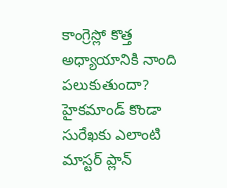కాంగ్రెస్లో కొత్త అధ్యాయానికి నాంది పలుకుతుందా? హైకమాండ్ కొండా సురేఖకు ఎలాంటి మాస్టర్ ప్లాన్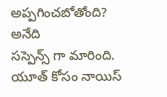అప్పగించబోతోంది? అనేది
సస్పెన్స్ గా మారింది.
యూత్ కోసం నాయిస్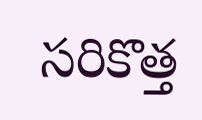సరికొత్త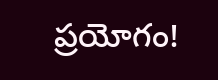ప్రయోగం!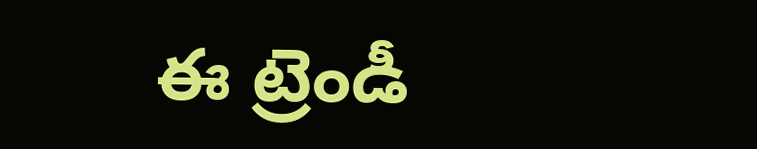ఈ ట్రెండీ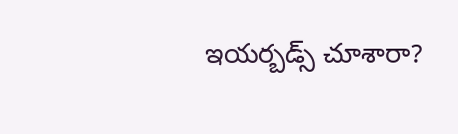ఇయర్బడ్స్ చూశారా?